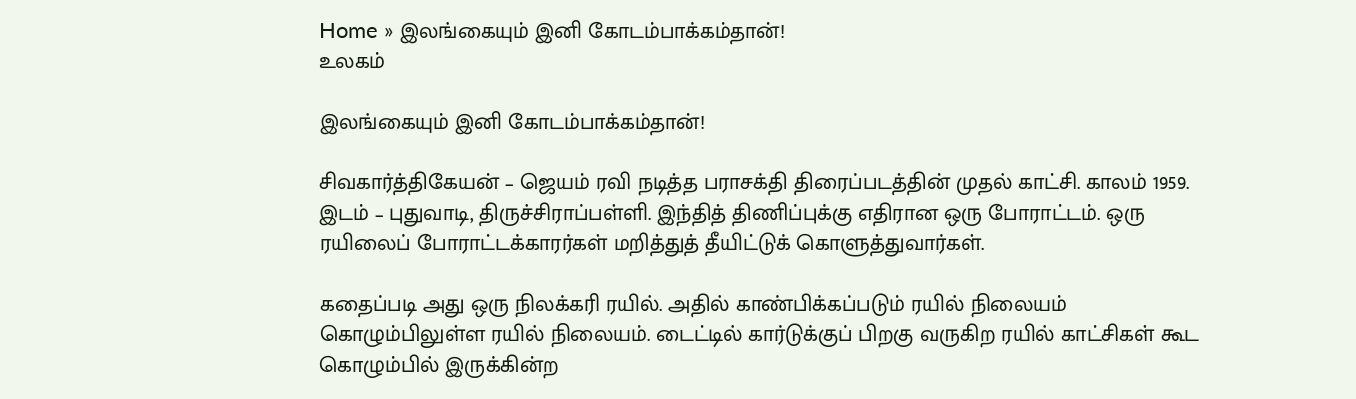Home » இலங்கையும் இனி கோடம்பாக்கம்தான்!
உலகம்

இலங்கையும் இனி கோடம்பாக்கம்தான்!

சிவகார்த்திகேயன் – ஜெயம் ரவி நடித்த பராசக்தி திரைப்படத்தின் முதல் காட்சி. காலம் 1959. இடம் – புதுவாடி, திருச்சிராப்பள்ளி. இந்தித் திணிப்புக்கு எதிரான ஒரு போராட்டம். ஒரு ரயிலைப் போராட்டக்காரர்கள் மறித்துத் தீயிட்டுக் கொளுத்துவார்கள்.

கதைப்படி அது ஒரு நிலக்கரி ரயில். அதில் காண்பிக்கப்படும் ரயில் நிலையம் கொழும்பிலுள்ள ரயில் நிலையம். டைட்டில் கார்டுக்குப் பிறகு வருகிற ரயில் காட்சிகள் கூட கொழும்பில் இருக்கின்ற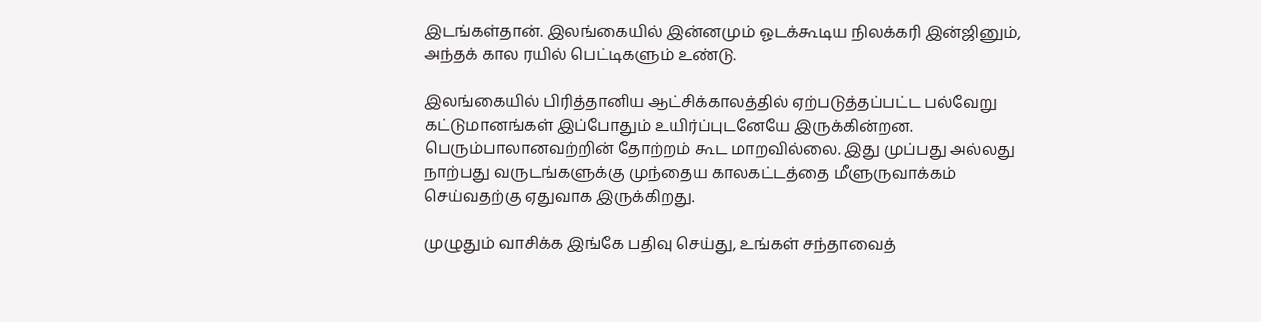இடங்கள்தான். இலங்கையில் இன்னமும் ஓடக்கூடிய நிலக்கரி இன்ஜினும், அந்தக் கால ரயில் பெட்டிகளும் உண்டு.

இலங்கையில் பிரித்தானிய ஆட்சிக்காலத்தில் ஏற்படுத்தப்பட்ட பல்வேறு கட்டுமானங்கள் இப்போதும் உயிர்ப்புடனேயே இருக்கின்றன. பெரும்பாலானவற்றின் தோற்றம் கூட மாறவில்லை. இது முப்பது அல்லது நாற்பது வருடங்களுக்கு முந்தைய காலகட்டத்தை மீளுருவாக்கம் செய்வதற்கு ஏதுவாக இருக்கிறது.

முழுதும் வாசிக்க இங்கே பதிவு செய்து, உங்கள் சந்தாவைத்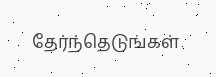தேர்ந்தெடுங்கள்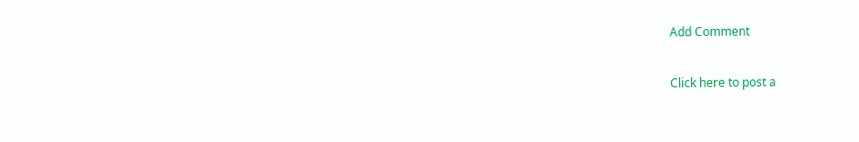Add Comment

Click here to post a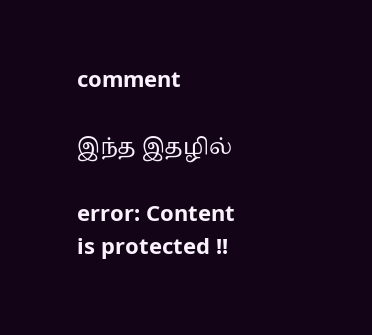comment

இந்த இதழில்

error: Content is protected !!